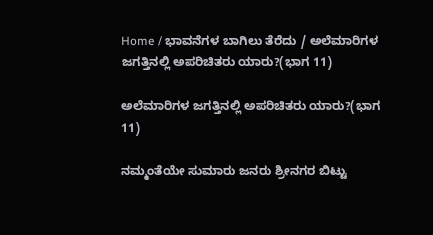Home / ಭಾವನೆಗಳ ಬಾಗಿಲು ತೆರೆದು / ಅಲೆಮಾರಿಗಳ ಜಗತ್ತಿನಲ್ಲಿ ಅಪರಿಚಿತರು ಯಾರು?(ಭಾಗ 11)

ಅಲೆಮಾರಿಗಳ ಜಗತ್ತಿನಲ್ಲಿ ಅಪರಿಚಿತರು ಯಾರು?(ಭಾಗ 11)

ನಮ್ಮಂತೆಯೇ ಸುಮಾರು ಜನರು ಶ್ರೀನಗರ ಬಿಟ್ಟು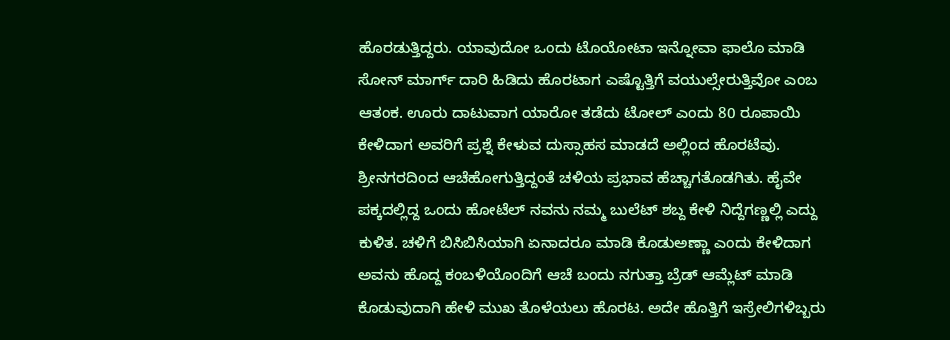ಹೊರಡುತ್ತಿದ್ದರು. ಯಾವುದೋ ಒಂದು ಟೊಯೋಟಾ ಇನ್ನೋವಾ ಫಾಲೊ ಮಾಡಿ ಸೋನ್ ಮಾರ್ಗ್ ದಾರಿ ಹಿಡಿದು ಹೊರಟಾಗ ಎಷ್ಟೊತ್ತಿಗೆ ವಯುಲ್ಸೇರುತ್ತಿವೋ ಎಂಬ ಆತಂಕ. ಊರು ದಾಟುವಾಗ ಯಾರೋ ತಡೆದು ಟೋಲ್ ಎಂದು 80 ರೂಪಾಯಿ ಕೇಳಿದಾಗ ಅವರಿಗೆ ಪ್ರಶ್ನೆ ಕೇಳುವ ದುಸ್ಸಾಹಸ ಮಾಡದೆ ಅಲ್ಲಿಂದ ಹೊರಟೆವು. ಶ್ರೀನಗರದಿಂದ ಆಚೆಹೋಗುತ್ತಿದ್ದಂತೆ ಚಳಿಯ ಪ್ರಭಾವ ಹೆಚ್ಚಾಗತೊಡಗಿತು. ಹೈವೇ ಪಕ್ಕದಲ್ಲಿದ್ದ ಒಂದು ಹೋಟೆಲ್ ನವನು ನಮ್ಮ ಬುಲೆಟ್ ಶಬ್ದ ಕೇಳಿ ನಿದ್ದೆಗಣ್ಣಲ್ಲಿ ಎದ್ದು ಕುಳಿತ. ಚಳಿಗೆ ಬಿಸಿಬಿಸಿಯಾಗಿ ಏನಾದರೂ ಮಾಡಿ ಕೊಡುಅಣ್ಣಾ ಎಂದು ಕೇಳಿದಾಗ ಅವನು ಹೊದ್ದ ಕಂಬಳಿಯೊಂದಿಗೆ ಆಚೆ ಬಂದು ನಗುತ್ತಾ ಬ್ರೆಡ್ ಆಮ್ಲೆಟ್ ಮಾಡಿ ಕೊಡುವುದಾಗಿ ಹೇಳಿ ಮುಖ ತೊಳೆಯಲು ಹೊರಟ. ಅದೇ ಹೊತ್ತಿಗೆ ಇಸ್ರೇಲಿಗಳಿಬ್ಬರು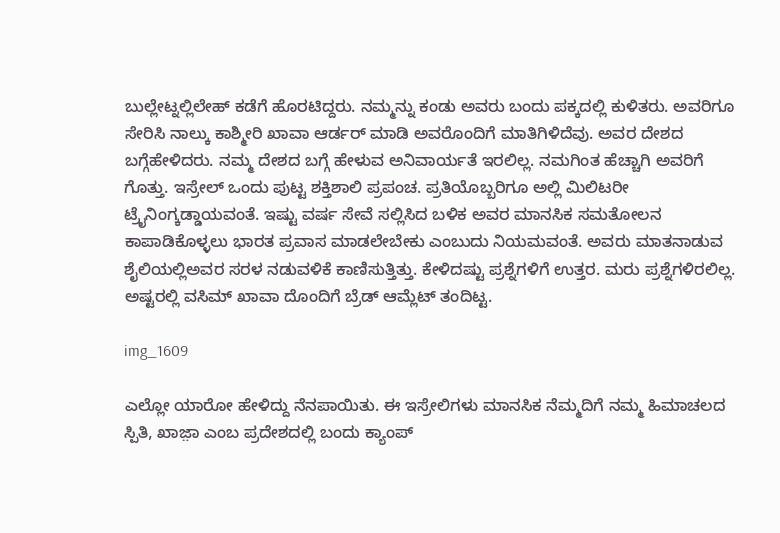ಬುಲ್ಲೇಟ್ನಲ್ಲಿಲೇಹ್ ಕಡೆಗೆ ಹೊರಟಿದ್ದರು. ನಮ್ಮನ್ನು ಕಂಡು ಅವರು ಬಂದು ಪಕ್ಕದಲ್ಲಿ ಕುಳಿತರು. ಅವರಿಗೂ ಸೇರಿಸಿ ನಾಲ್ಕು ಕಾಶ್ಮೀರಿ ಖಾವಾ ಆರ್ಡರ್ ಮಾಡಿ ಅವರೊಂದಿಗೆ ಮಾತಿಗಿಳಿದೆವು. ಅವರ ದೇಶದ ಬಗ್ಗೆಹೇಳಿದರು. ನಮ್ಮ ದೇಶದ ಬಗ್ಗೆ ಹೇಳುವ ಅನಿವಾರ್ಯತೆ ಇರಲಿಲ್ಲ. ನಮಗಿಂತ ಹೆಚ್ಚಾಗಿ ಅವರಿಗೆ ಗೊತ್ತು. ಇಸ್ರೇಲ್ ಒಂದು ಪುಟ್ಟ ಶಕ್ತಿಶಾಲಿ ಪ್ರಪಂಚ. ಪ್ರತಿಯೊಬ್ಬರಿಗೂ ಅಲ್ಲಿ ಮಿಲಿಟರೀ ಟ್ರೈನಿಂಗ್ಕಡ್ಡಾಯವಂತೆ. ಇಷ್ಟು ವರ್ಷ ಸೇವೆ ಸಲ್ಲಿಸಿದ ಬಳಿಕ ಅವರ ಮಾನಸಿಕ ಸಮತೋಲನ ಕಾಪಾಡಿಕೊಳ್ಳಲು ಭಾರತ ಪ್ರವಾಸ ಮಾಡಲೇಬೇಕು ಎಂಬುದು ನಿಯಮವಂತೆ. ಅವರು ಮಾತನಾಡುವ ಶೈಲಿಯಲ್ಲಿಅವರ ಸರಳ ನಡುವಳಿಕೆ ಕಾಣಿಸುತ್ತಿತ್ತು. ಕೇಳಿದಷ್ಟು ಪ್ರಶ್ನೆಗಳಿಗೆ ಉತ್ತರ. ಮರು ಪ್ರಶ್ನೆಗಳಿರಲಿಲ್ಲ. ಅಷ್ಟರಲ್ಲಿ ವಸಿಮ್ ಖಾವಾ ದೊಂದಿಗೆ ಬ್ರೆಡ್ ಆಮ್ಲೆಟ್ ತಂದಿಟ್ಟ.

img_1609

ಎಲ್ಲೋ ಯಾರೋ ಹೇಳಿದ್ದು ನೆನಪಾಯಿತು. ಈ ಇಸ್ರೇಲಿಗಳು ಮಾನಸಿಕ ನೆಮ್ಮದಿಗೆ ನಮ್ಮ ಹಿಮಾಚಲದ ಸ್ಪಿತಿ, ಖಾಜ಼ಾ ಎಂಬ ಪ್ರದೇಶದಲ್ಲಿ ಬಂದು ಕ್ಯಾಂಪ್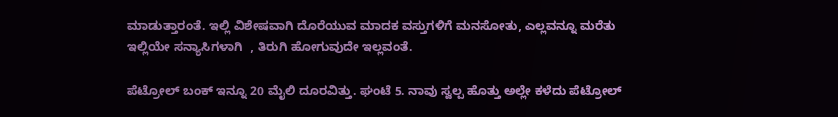ಮಾಡುತ್ತಾರಂತೆ. ಇಲ್ಲಿ ವಿಶೇಷವಾಗಿ ದೊರೆಯುವ ಮಾದಕ ವಸ್ತುಗಳಿಗೆ ಮನಸೋತು, ಎಲ್ಲವನ್ನೂ ಮರೆತು ಇಲ್ಲಿಯೇ ಸನ್ಯಾಸಿಗಳಾಗಿ  , ತಿರುಗಿ ಹೋಗುವುದೇ ಇಲ್ಲವಂತೆ.

ಪೆಟ್ರೋಲ್ ಬಂಕ್ ಇನ್ನೂ 20 ಮೈಲಿ ದೂರವಿತ್ತು. ಘಂಟೆ 5. ನಾವು ಸ್ವಲ್ಪ ಹೊತ್ತು ಅಲ್ಲೇ ಕಳೆದು ಪೆಟ್ರೋಲ್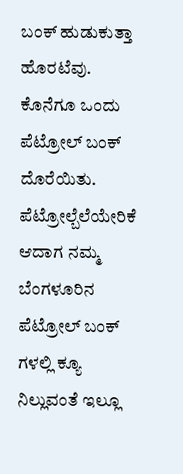ಬಂಕ್ ಹುಡುಕುತ್ತಾ ಹೊರಟೆವು. ಕೊನೆಗೂ ಒಂದು ಪೆಟ್ರೋಲ್ ಬಂಕ್ ದೊರೆಯಿತು. ಪೆಟ್ರೋಲ್ಬೆಲೆಯೇರಿಕೆ ಆದಾಗ ನಮ್ಮ ಬೆಂಗಳೂರಿನ ಪೆಟ್ರೋಲ್ ಬಂಕ್ ಗಳಲ್ಲಿ ಕ್ಯೂ ನಿಲ್ಲುವಂತೆ ಇಲ್ಲೂ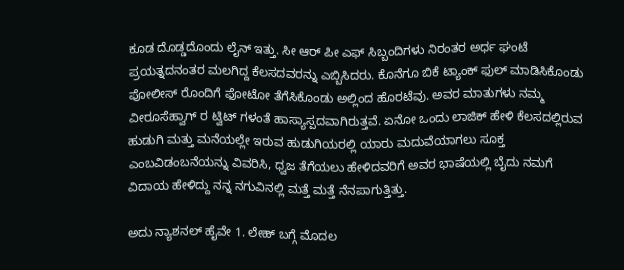ಕೂಡ ದೊಡ್ಡದೊಂದು ಲೈನ್ ಇತ್ತು. ಸೀ ಆರ್ ಪೀ ಎಫ್ ಸಿಬ್ಬಂದಿಗಳು ನಿರಂತರ ಅರ್ಧ ಘಂಟೆ ಪ್ರಯತ್ನದನಂತರ ಮಲಗಿದ್ದ ಕೆಲಸದವರನ್ನು ಎಬ್ಬಿಸಿದರು. ಕೊನೆಗೂ ಬಿಕೆ ಟ್ಯಾಂಕ್ ಫುಲ್ ಮಾಡಿಸಿಕೊಂಡು ಪೋಲೀಸ್ ರೊಂದಿಗೆ ಫೋಟೋ ತೆಗೆಸಿಕೊಂಡು ಅಲ್ಲಿಂದ ಹೊರಟೆವು. ಅವರ ಮಾತುಗಳು ನಮ್ಮ ವೀರೂಸೆಹ್ವಾಗ್ ರ ಟ್ವಿಟ್ ಗಳಂತೆ ಹಾಸ್ಯಾಸ್ಪದವಾಗಿರುತ್ತವೆ. ಏನೋ ಒಂದು ಲಾಜಿಕ್ ಹೇಳಿ ಕೆಲಸದಲ್ಲಿರುವ ಹುಡುಗಿ ಮತ್ತು ಮನೆಯಲ್ಲೇ ಇರುವ ಹುಡುಗಿಯರಲ್ಲಿ ಯಾರು ಮದುವೆಯಾಗಲು ಸೂಕ್ತ ಎಂಬವಿಡಂಬನೆಯನ್ನು ವಿವರಿಸಿ, ಧ್ವಜ ತೆಗೆಯಲು ಹೇಳಿದವರಿಗೆ ಅವರ ಭಾಷೆಯಲ್ಲಿ ಬೈದು ನಮಗೆ ವಿದಾಯ ಹೇಳಿದ್ದು ನನ್ನ ನಗುವಿನಲ್ಲಿ ಮತ್ತೆ ಮತ್ತೆ ನೆನಪಾಗುತ್ತಿತ್ತು.

ಅದು ನ್ಯಾಶನಲ್ ಹೈವೇ 1. ಲೇಹ್ ಬಗ್ಗೆ ಮೊದಲ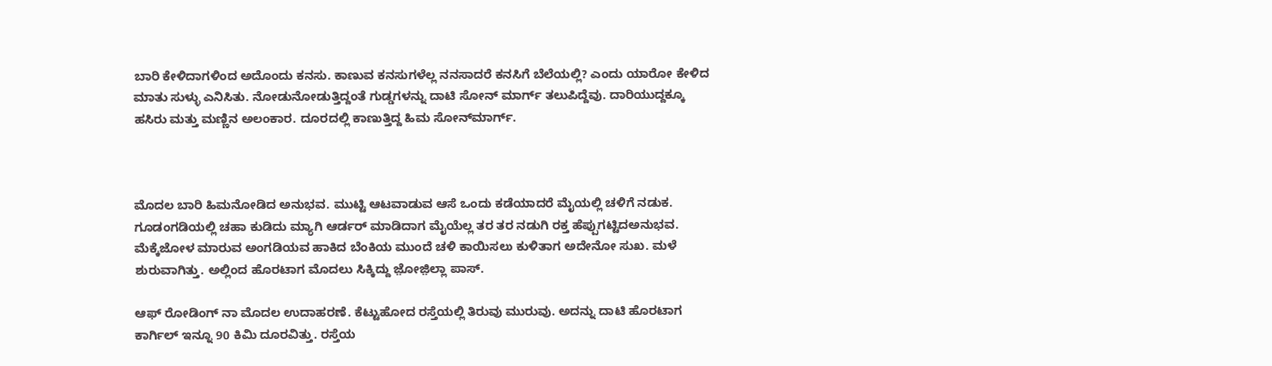ಬಾರಿ ಕೇಳಿದಾಗಳಿಂದ ಅದೊಂದು ಕನಸು. ಕಾಣುವ ಕನಸುಗಳೆಲ್ಲ ನನಸಾದರೆ ಕನಸಿಗೆ ಬೆಲೆಯಲ್ಲಿ? ಎಂದು ಯಾರೋ ಕೇಳಿದ ಮಾತು ಸುಳ್ಳು ಎನಿಸಿತು. ನೋಡುನೋಡುತ್ತಿದ್ದಂತೆ ಗುಡ್ಡಗಳನ್ನು ದಾಟಿ ಸೋನ್ ಮಾರ್ಗ್ ತಲುಪಿದ್ದೆವು. ದಾರಿಯುದ್ದಕ್ಕೂ ಹಸಿರು ಮತ್ತು ಮಣ್ಣಿನ ಅಲಂಕಾರ. ದೂರದಲ್ಲಿ ಕಾಣುತ್ತಿದ್ದ ಹಿಮ ಸೋನ್‌ಮಾರ್ಗ್.



ಮೊದಲ ಬಾರಿ ಹಿಮನೋಡಿದ ಅನುಭವ. ಮುಟ್ಟಿ ಆಟವಾಡುವ ಆಸೆ ಒಂದು ಕಡೆಯಾದರೆ ಮೈಯಲ್ಲಿ ಚಳಿಗೆ ನಡುಕ. ಗೂಡಂಗಡಿಯಲ್ಲಿ ಚಹಾ ಕುಡಿದು ಮ್ಯಾಗಿ ಆರ್ಡರ್ ಮಾಡಿದಾಗ ಮೈಯೆಲ್ಲ ತರ ತರ ನಡುಗಿ ರಕ್ತ ಹೆಪ್ಪುಗಟ್ಟಿದಅನುಭವ. ಮೆಕ್ಕೆಜೋಳ ಮಾರುವ ಅಂಗಡಿಯವ ಹಾಕಿದ ಬೆಂಕಿಯ ಮುಂದೆ ಚಳಿ ಕಾಯಿಸಲು ಕುಳಿತಾಗ ಅದೇನೋ ಸುಖ. ಮಳೆ ಶುರುವಾಗಿತ್ತು. ಅಲ್ಲಿಂದ ಹೊರಟಾಗ ಮೊದಲು ಸಿಕ್ಕಿದ್ದು ಜ಼ೋಜ಼ಿಲ್ಲಾ ಪಾಸ್.

ಆಫ್ ರೋಡಿಂಗ್ ನಾ ಮೊದಲ ಉದಾಹರಣೆ. ಕೆಟ್ಟುಹೋದ ರಸ್ತೆಯಲ್ಲಿ ತಿರುವು ಮುರುವು. ಅದನ್ನು ದಾಟಿ ಹೊರಟಾಗ ಕಾರ್ಗಿಲ್ ಇನ್ನೂ 90 ಕಿಮಿ ದೂರವಿತ್ತು. ರಸ್ತೆಯ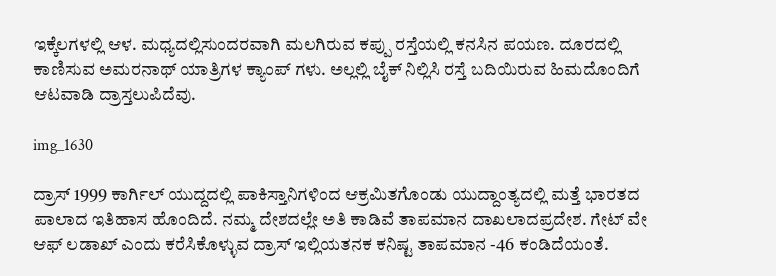ಇಕ್ಕೆಲಗಳಲ್ಲಿ ಆಳ. ಮಧ್ಯದಲ್ಲಿಸುಂದರವಾಗಿ ಮಲಗಿರುವ ಕಪ್ಪು ರಸ್ತೆಯಲ್ಲಿ ಕನಸಿನ ಪಯಣ. ದೂರದಲ್ಲಿ ಕಾಣಿಸುವ ಅಮರನಾಥ್ ಯಾತ್ರಿಗಳ ಕ್ಯಾಂಪ್ ಗಳು. ಅಲ್ಲಲ್ಲಿ ಬೈಕ್ ನಿಲ್ಲಿಸಿ ರಸ್ತೆ ಬದಿಯಿರುವ ಹಿಮದೊಂದಿಗೆ ಆಟವಾಡಿ ದ್ರಾಸ್ತಲುಪಿದೆವು.

img_1630

ದ್ರಾಸ್ 1999 ಕಾರ್ಗಿಲ್ ಯುದ್ದದಲ್ಲಿ ಪಾಕಿಸ್ತಾನಿಗಳಿಂದ ಆಕ್ರಮಿತಗೊಂಡು ಯುದ್ದಾಂತ್ಯದಲ್ಲಿ ಮತ್ತೆ ಭಾರತದ ಪಾಲಾದ ಇತಿಹಾಸ ಹೊಂದಿದೆ. ನಮ್ಮ ದೇಶದಲ್ಲೇ ಅತಿ ಕಾಡಿವೆ ತಾಪಮಾನ ದಾಖಲಾದಪ್ರದೇಶ. ಗೇಟ್ ವೇ ಆಫ್ ಲಡಾಖ್ ಎಂದು ಕರೆಸಿಕೊಳ್ಳುವ ದ್ರಾಸ್ ಇಲ್ಲಿಯತನಕ ಕನಿಷ್ಟ ತಾಪಮಾನ -46 ಕಂಡಿದೆಯಂತೆ.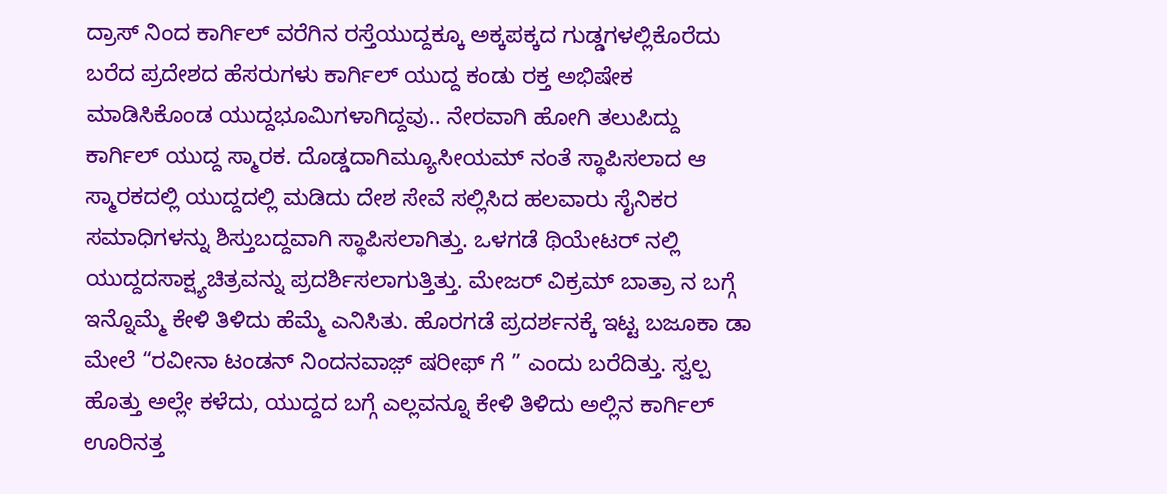ದ್ರಾಸ್ ನಿಂದ ಕಾರ್ಗಿಲ್ ವರೆಗಿನ ರಸ್ತೆಯುದ್ದಕ್ಕೂ ಅಕ್ಕಪಕ್ಕದ ಗುಡ್ಡಗಳಲ್ಲಿಕೊರೆದು ಬರೆದ ಪ್ರದೇಶದ ಹೆಸರುಗಳು ಕಾರ್ಗಿಲ್ ಯುದ್ದ ಕಂಡು ರಕ್ತ ಅಭಿಷೇಕ ಮಾಡಿಸಿಕೊಂಡ ಯುದ್ದಭೂಮಿಗಳಾಗಿದ್ದವು.. ನೇರವಾಗಿ ಹೋಗಿ ತಲುಪಿದ್ದು ಕಾರ್ಗಿಲ್ ಯುದ್ದ ಸ್ಮಾರಕ. ದೊಡ್ಡದಾಗಿಮ್ಯೂಸೀಯಮ್ ನಂತೆ ಸ್ಥಾಪಿಸಲಾದ ಆ ಸ್ಮಾರಕದಲ್ಲಿ ಯುದ್ದದಲ್ಲಿ ಮಡಿದು ದೇಶ ಸೇವೆ ಸಲ್ಲಿಸಿದ ಹಲವಾರು ಸೈನಿಕರ ಸಮಾಧಿಗಳನ್ನು ಶಿಸ್ತುಬದ್ದವಾಗಿ ಸ್ಥಾಪಿಸಲಾಗಿತ್ತು. ಒಳಗಡೆ ಥಿಯೇಟರ್ ನಲ್ಲಿ ಯುದ್ದದಸಾಕ್ಷ್ಯಚಿತ್ರವನ್ನು ಪ್ರದರ್ಶಿಸಲಾಗುತ್ತಿತ್ತು. ಮೇಜರ್ ವಿಕ್ರಮ್ ಬಾತ್ರಾ ನ ಬಗ್ಗೆ ಇನ್ನೊಮ್ಮೆ ಕೇಳಿ ತಿಳಿದು ಹೆಮ್ಮೆ ಎನಿಸಿತು. ಹೊರಗಡೆ ಪ್ರದರ್ಶನಕ್ಕೆ ಇಟ್ಟ ಬಜೂಕಾ ಡಾ ಮೇಲೆ “ರವೀನಾ ಟಂಡನ್ ನಿಂದನವಾಜ಼್ ಷರೀಫ್ ಗೆ ” ಎಂದು ಬರೆದಿತ್ತು. ಸ್ವಲ್ಪ ಹೊತ್ತು ಅಲ್ಲೇ ಕಳೆದು, ಯುದ್ದದ ಬಗ್ಗೆ ಎಲ್ಲವನ್ನೂ ಕೇಳಿ ತಿಳಿದು ಅಲ್ಲಿನ ಕಾರ್ಗಿಲ್ ಊರಿನತ್ತ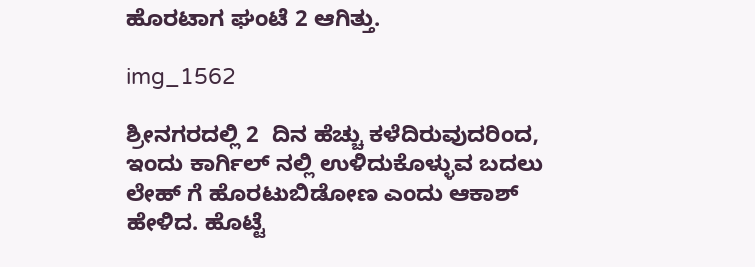ಹೊರಟಾಗ ಘಂಟೆ 2 ಆಗಿತ್ತು.

img_1562

ಶ್ರೀನಗರದಲ್ಲಿ 2  ದಿನ ಹೆಚ್ಚು ಕಳೆದಿರುವುದರಿಂದ, ಇಂದು ಕಾರ್ಗಿಲ್ ನಲ್ಲಿ ಉಳಿದುಕೊಳ್ಳುವ ಬದಲು ಲೇಹ್ ಗೆ ಹೊರಟುಬಿಡೋಣ ಎಂದು ಆಕಾಶ್ ಹೇಳಿದ. ಹೊಟ್ಟೆ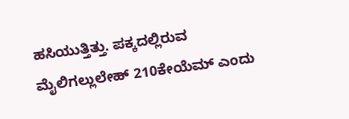ಹಸಿಯುತ್ತಿತ್ತು. ಪಕ್ಕದಲ್ಲಿರುವ ಮೈಲಿಗಲ್ಲುಲೇಹ್ 210ಕೇಯೆಮ್ ಎಂದು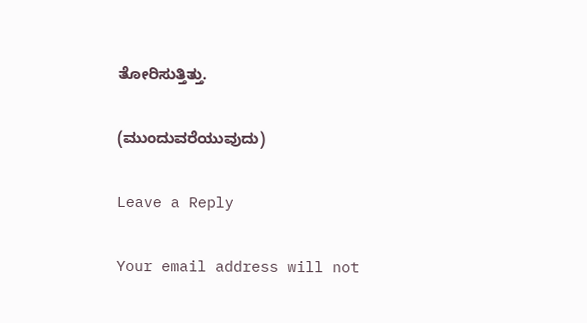ತೋರಿಸುತ್ತಿತ್ತು.

(ಮುಂದುವರೆಯುವುದು)

Leave a Reply

Your email address will not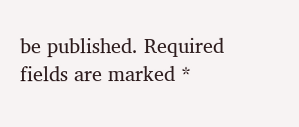be published. Required fields are marked *